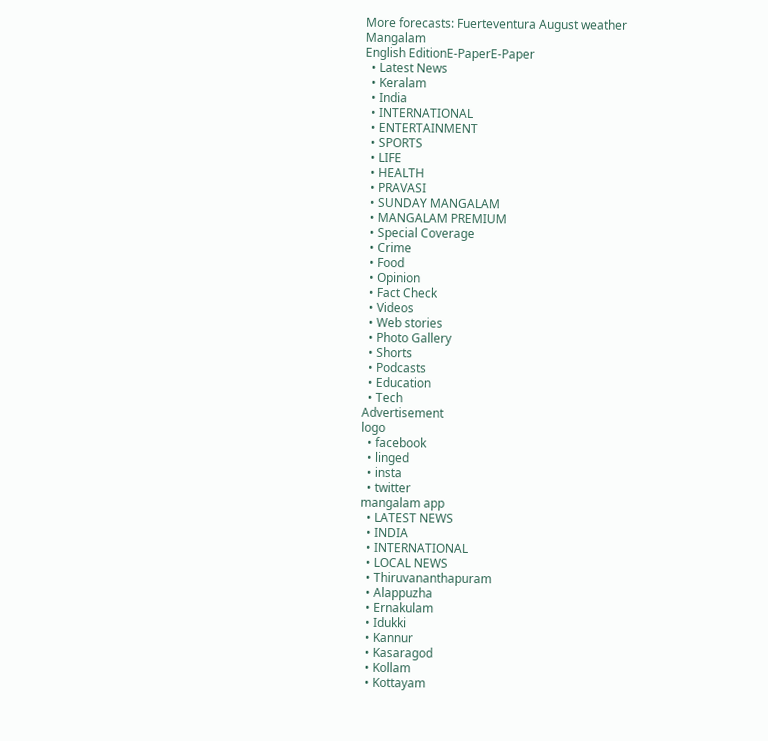More forecasts: Fuerteventura August weather
Mangalam
English EditionE-PaperE-Paper
  • Latest News
  • Keralam
  • India
  • INTERNATIONAL
  • ENTERTAINMENT
  • SPORTS
  • LIFE
  • HEALTH
  • PRAVASI
  • SUNDAY MANGALAM
  • MANGALAM PREMIUM
  • Special Coverage
  • Crime
  • Food
  • Opinion
  • Fact Check
  • Videos
  • Web stories
  • Photo Gallery
  • Shorts
  • Podcasts
  • Education
  • Tech
Advertisement
logo
  • facebook
  • linged
  • insta
  • twitter
mangalam app
  • LATEST NEWS
  • INDIA
  • INTERNATIONAL
  • LOCAL NEWS
  • Thiruvananthapuram
  • Alappuzha
  • Ernakulam
  • Idukki
  • Kannur
  • Kasaragod
  • Kollam
  • Kottayam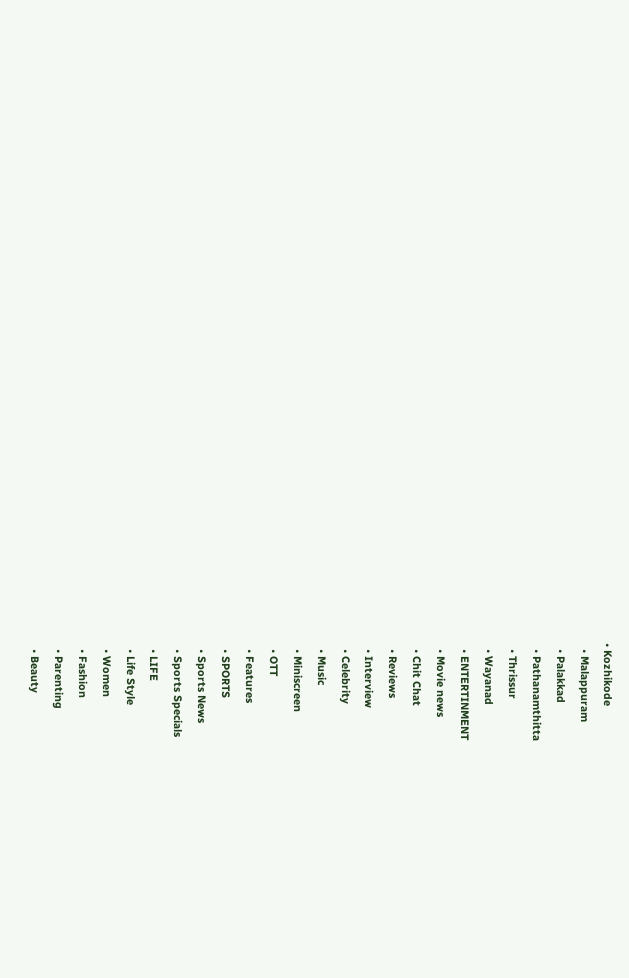• Kozhikode
  • Malappuram
  • Palakkad
  • Pathanamthitta
  • Thrissur
  • Wayanad
  • ENTERTINMENT
  • Movie news
  • Chit Chat
  • Reviews
  • Interview
  • Celebrity
  • Music
  • Miniscreen
  • OTT
  • Features
  • SPORTS
  • Sports News
  • Sports Specials
  • LIFE
  • Life Style
  • Women
  • Fashion
  • Parenting
  • Beauty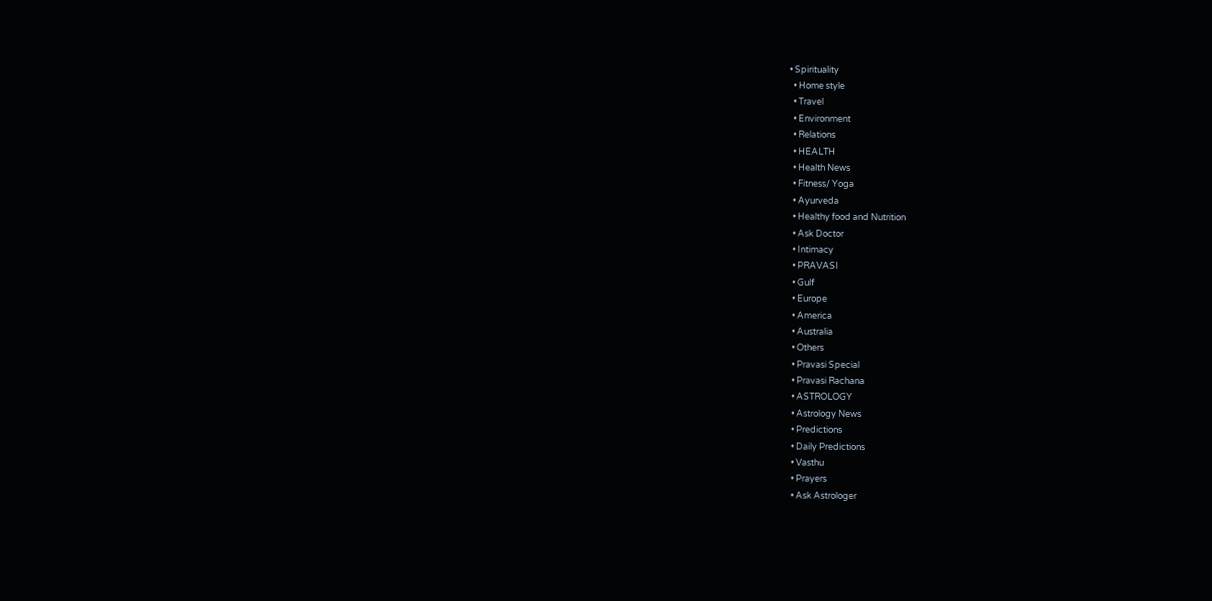• Spirituality
  • Home style
  • Travel
  • Environment
  • Relations
  • HEALTH
  • Health News
  • Fitness/ Yoga
  • Ayurveda
  • Healthy food and Nutrition
  • Ask Doctor
  • Intimacy
  • PRAVASI
  • Gulf
  • Europe
  • America
  • Australia
  • Others
  • Pravasi Special
  • Pravasi Rachana
  • ASTROLOGY
  • Astrology News
  • Predictions
  • Daily Predictions
  • Vasthu
  • Prayers
  • Ask Astrologer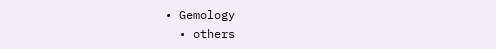• Gemology
  • others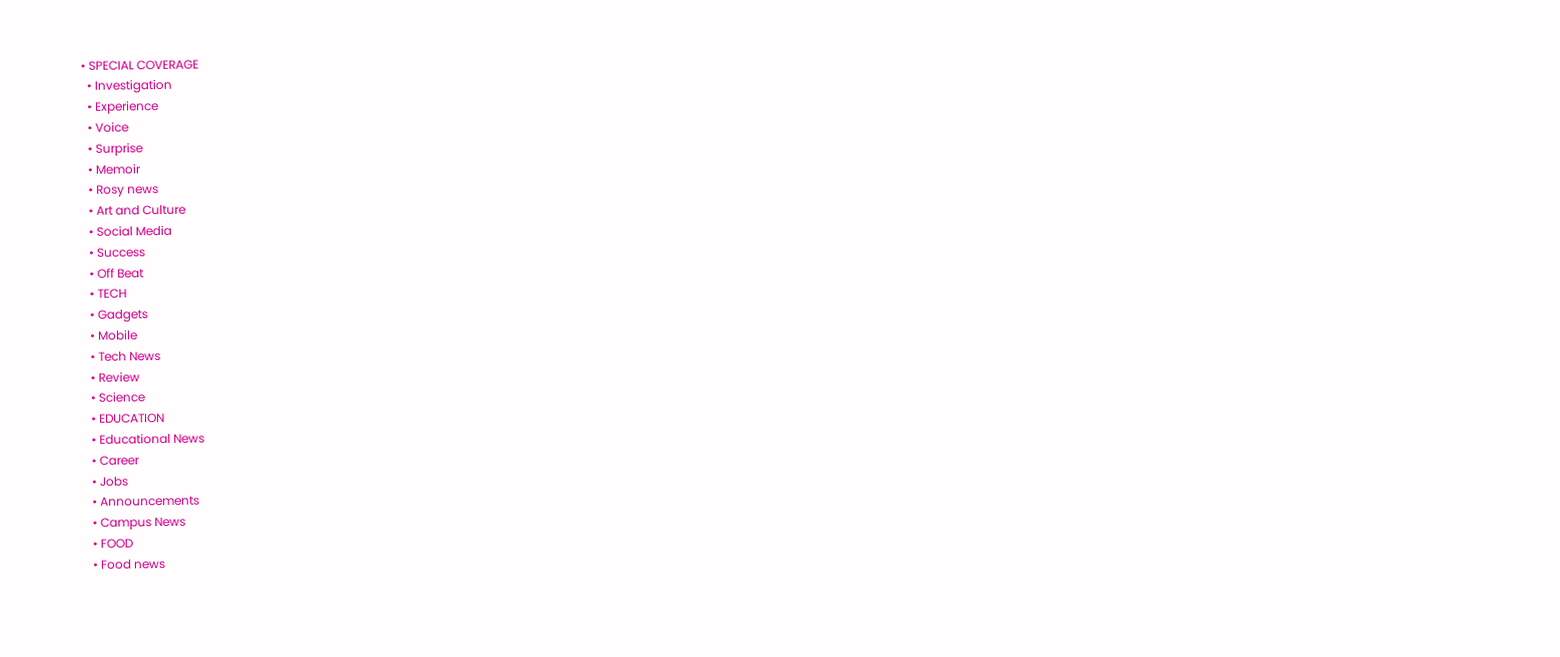• SPECIAL COVERAGE
  • Investigation
  • Experience
  • Voice
  • Surprise
  • Memoir
  • Rosy news
  • Art and Culture
  • Social Media
  • Success
  • Off Beat
  • TECH
  • Gadgets
  • Mobile
  • Tech News
  • Review
  • Science
  • EDUCATION
  • Educational News
  • Career
  • Jobs
  • Announcements
  • Campus News
  • FOOD
  • Food news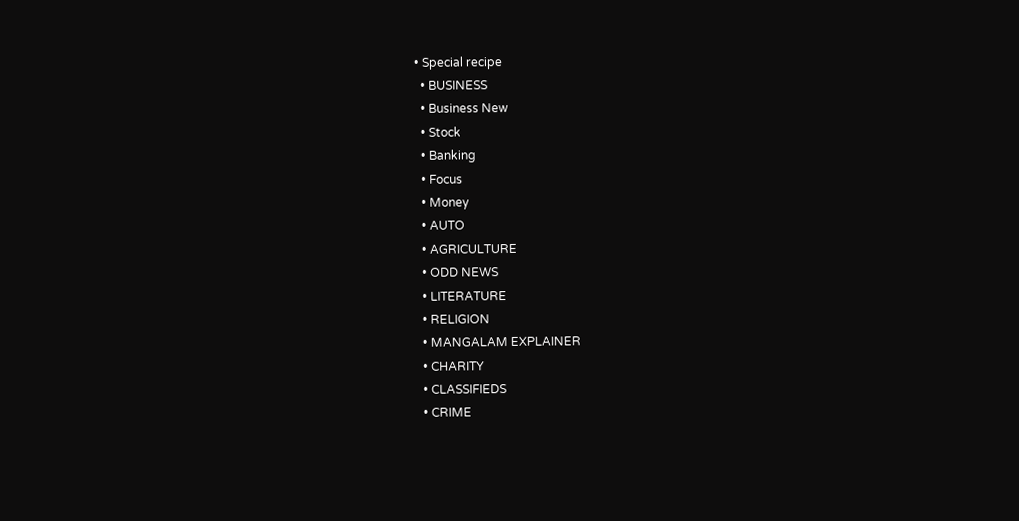• Special recipe
  • BUSINESS
  • Business New
  • Stock
  • Banking
  • Focus
  • Money
  • AUTO
  • AGRICULTURE
  • ODD NEWS
  • LITERATURE
  • RELIGION
  • MANGALAM EXPLAINER
  • CHARITY
  • CLASSIFIEDS
  • CRIME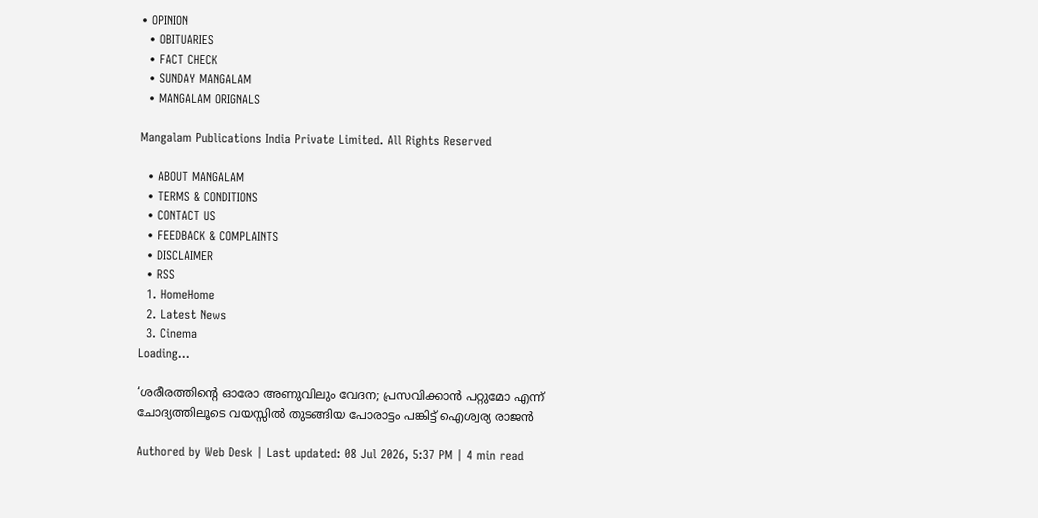• OPINION
  • OBITUARIES
  • FACT CHECK
  • SUNDAY MANGALAM
  • MANGALAM ORIGNALS

Mangalam Publications India Private Limited. All Rights Reserved

  • ABOUT MANGALAM
  • TERMS & CONDITIONS
  • CONTACT US
  • FEEDBACK & COMPLAINTS
  • DISCLAIMER
  • RSS
  1. HomeHome
  2. Latest News
  3. Cinema
Loading...

‘ശരീരത്തിന്റെ ഓരോ അണുവിലും വേദന; പ്രസവിക്കാന്‍ പറ്റുമോ എന്ന് ചോദ്യത്തിലൂടെ വയസ്സില്‍ തുടങ്ങിയ പോരാട്ടം പങ്കിട്ട് ഐശ്വര്യ രാജന്‍

Authored by Web Desk | Last updated: 08 Jul 2026, 5:37 PM | 4 min read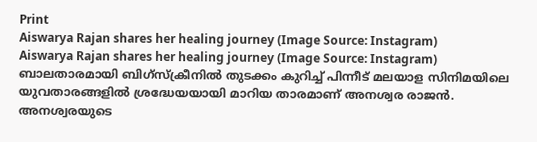Print
Aiswarya Rajan shares her healing journey (Image Source: Instagram)
Aiswarya Rajan shares her healing journey (Image Source: Instagram)
ബാലതാരമായി ബിഗ്സ്ക്രീനില്‍ തുടക്കം കുറിച്ച് പിന്നീട് മലയാള സിനിമയിലെ യുവതാരങ്ങളില്‍ ശ്രദ്ധേയയായി മാറിയ താരമാണ് അനശ്വര രാജന്‍. അനശ്വരയുടെ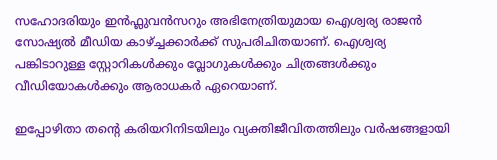സഹോദരിയും ഇൻഫ്ലുവൻസറും അഭിനേത്രിയുമായ ഐശ്വര്യ രാജൻ സോഷ്യല്‍ മീഡിയ കാഴ്ച്ചക്കാര്‍ക്ക് സുപരിചിതയാണ്. ഐശ്വര്യ പങ്കിടാറുള്ള സ്റ്റോറികള്‍ക്കും വ്ലോഗുകള്‍ക്കും ചിത്രങ്ങള്‍ക്കും വീഡിയോകള്‍ക്കും ആരാധകര്‍ ഏറെയാണ്.

ഇപ്പോഴിതാ തന്റെ കരിയറിനിടയിലും വ്യക്തിജീവിതത്തിലും വര്‍ഷങ്ങളായി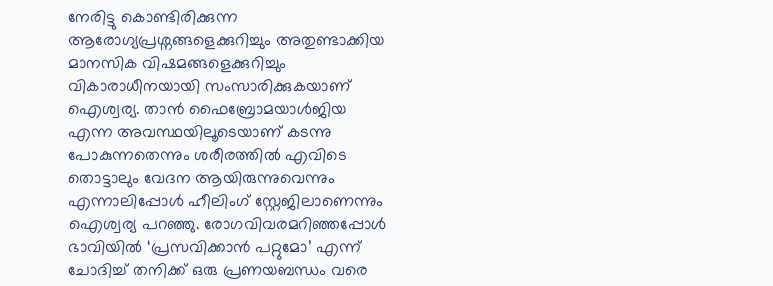നേരിട്ടു കൊണ്ടിരിക്കുന്ന ആരോഗ്യപ്രശ്നങ്ങളെക്കുറിച്ചും അതുണ്ടാക്കിയ മാനസിക വിഷമങ്ങളെക്കുറിച്ചും വികാരാധീനയായി സംസാരിക്കുകയാണ് ഐശ്വര്യ. താൻ ഫൈബ്രോമയാള്‍ജിയ എന്ന അവസ്ഥയിലൂടെയാണ് കടന്നു പോകുന്നതെന്നും ശരീരത്തില്‍ എവിടെ തൊട്ടാലും വേദന ആയിരുന്നുവെന്നും എന്നാലിപ്പോള്‍ ഹീലിംഗ് സ്റ്റേജിലാണെന്നും ഐശ്വര്യ പറഞ്ഞു. രോഗവിവരമറിഞ്ഞപ്പോള്‍ ഭാവിയില്‍ ‘പ്രസവിക്കാൻ പറ്റുമോ’ എന്ന് ചോദിച്ച്‌ തനിക്ക് ഒരു പ്രണയബന്ധം വരെ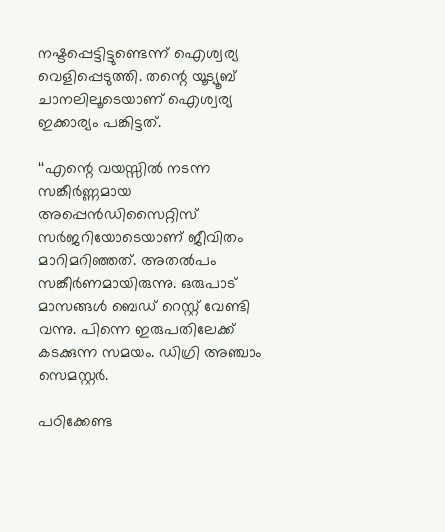നഷ്ടപ്പെട്ടിട്ടുണ്ടെന്ന് ഐശ്വര്യ വെളിപ്പെടുത്തി. തന്റെ യൂട്യൂബ് ചാനലിലൂടെയാണ് ഐശ്വര്യ ഇക്കാര്യം പങ്കിട്ടത്.

‘‘എന്റെ വയസ്സില്‍ നടന്ന സങ്കീർണ്ണമായ അപ്പെൻഡിസൈറ്റിസ് സർജറിയോടെയാണ് ജീവിതം മാറിമറിഞ്ഞത്. അതല്‍പം സങ്കീർണമായിരുന്നു. ഒരുപാട് മാസങ്ങള്‍ ബെഡ് റെസ്റ്റ് വേണ്ടി വന്നു. പിന്നെ ഇരുപതിലേക്ക് കടക്കുന്ന സമയം. ഡിഗ്രി അഞ്ചാം സെമസ്റ്റർ.

പഠിക്കേണ്ട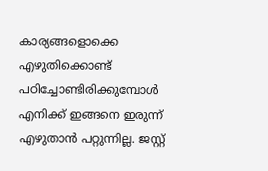കാര്യങ്ങളൊക്കെ എഴുതിക്കൊണ്ട് പഠിച്ചോണ്ടിരിക്കുമ്പോള്‍ എനിക്ക് ഇങ്ങനെ ഇരുന്ന് എഴുതാൻ പറ്റുന്നില്ല. ജസ്റ്റ്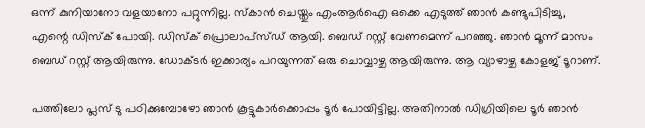ഒന്ന് കുനിയാനോ വളയാനോ പറ്റുന്നില്ല. സ്കാൻ ചെയ്തും എംആർഐ ഒക്കെ എടുത്ത് ഞാൻ കണ്ടുപിടിച്ചു, എന്റെ ഡിസ്ക് പോയി. ഡിസ്ക് പ്രൊലാപ്സ്ഡ് ആയി. ബെഡ് റസ്റ്റ് വേണമെന്ന് പറഞ്ഞു. ഞാൻ മൂന്ന് മാസം ബെഡ് റസ്റ്റ് ആയിരുന്നു. ഡോക്ടർ ഇക്കാര്യം പറയുന്നത് ഒരു ചൊവ്വാഴ്ച ആയിരുന്നു. ആ വ്യാഴാഴ്ച കോളജ് ടൂറാണ്.

പത്തിലോ പ്ലസ് ടു പഠിക്കുമ്പോഴോ ഞാൻ കൂട്ടുകാർക്കൊപ്പം ടൂർ പോയിട്ടില്ല. അതിനാല്‍ ഡിഗ്രിയിലെ ടൂർ ഞാൻ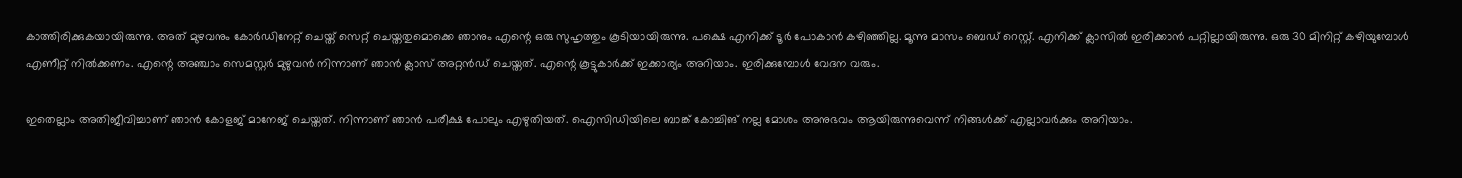കാത്തിരിക്കുകയായിരുന്നു. അത് മുഴവനും കോർഡിനേറ്റ് ചെയ്ത് സെറ്റ് ചെയ്തതുമൊക്കെ ഞാനും എന്റെ ഒരു സുഹൃത്തും കൂടിയായിരുന്നു. പക്ഷെ എനിക്ക് ടൂർ പോകാൻ കഴിഞ്ഞില്ല. മൂന്നു മാസം ബെഡ് റെസ്റ്റ്. എനിക്ക് ക്ലാസില്‍ ഇരിക്കാൻ പറ്റില്ലായിരുന്നു. ഒരു 30 മിനിറ്റ് കഴിയുമ്പോള്‍ എണീറ്റ് നില്‍ക്കണം. എന്റെ അഞ്ചാം സെമസ്റ്റർ മുഴുവൻ നിന്നാണ് ഞാൻ ക്ലാസ് അറ്റൻഡ് ചെയ്തത്. എന്റെ കൂട്ടുകാർക്ക് ഇക്കാര്യം അറിയാം. ഇരിക്കുമ്പോള്‍ വേദന വരും.

ഇതെല്ലാം അതിജീവിച്ചാണ് ഞാൻ കോളജ് മാനേജ് ചെയ്തത്. നിന്നാണ് ഞാൻ പരീക്ഷ പോലും എഴുതിയത്. ഐസിഡിയിലെ ബാങ്ക് കോച്ചിങ് നല്ല മോശം അനുഭവം ആയിരുന്നുവെന്ന് നിങ്ങള്‍ക്ക് എല്ലാവർക്കും അറിയാം.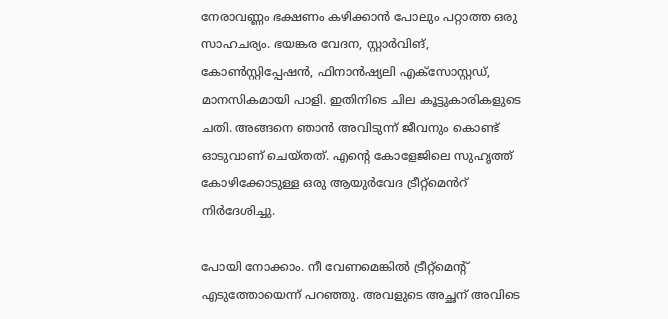നേരാവണ്ണം ഭക്ഷണം കഴിക്കാൻ പോലും പറ്റാത്ത ഒരു സാഹചര്യം. ഭയങ്കര വേദന, സ്റ്റാർവിങ്, കോണ്‍സ്റ്റിപ്പേഷൻ, ഫിനാൻഷ്യലി എക്സോസ്റ്റഡ്, മാനസികമായി പാളി. ഇതിനിടെ ചില കൂട്ടുകാരികളുടെ ചതി. അങ്ങനെ ഞാൻ അവിടുന്ന് ജീവനും കൊണ്ട് ഓടുവാണ് ചെയ്തത്. എന്റെ കോളേജിലെ സുഹൃത്ത് കോഴിക്കോടുള്ള ഒരു ആയുർവേദ ട്രീറ്റ്മെൻറ് നിർദേശിച്ചു.

പോയി നോക്കാം. നീ വേണമെങ്കില്‍ ട്രീറ്റ്മെന്റ് എടുത്തോയെന്ന് പറഞ്ഞു. അവളുടെ അച്ഛന് അവിടെ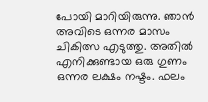പോയി മാറിയിരുന്നു. ഞാൻ അവിടെ ഒന്നര മാസം ചികിത്സ എടുത്തു. അതില്‍ എനിക്കുണ്ടായ ഒരു ഗുണം ഒന്നര ലക്ഷം നഷ്ടം. ഫലം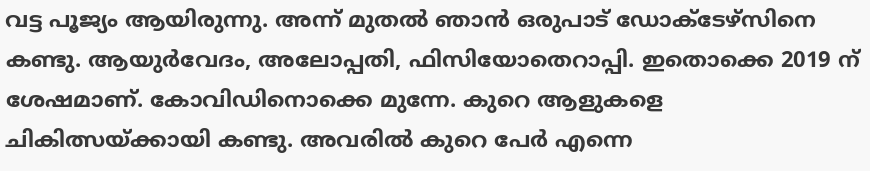വട്ട പൂജ്യം ആയിരുന്നു. അന്ന് മുതല്‍ ഞാൻ ഒരുപാട് ഡോക്ടേഴ്സിനെ കണ്ടു. ആയുർവേദം, അലോപ്പതി, ഫിസിയോതെറാപ്പി. ഇതൊക്കെ 2019 ന് ശേഷമാണ്. കോവിഡിനൊക്കെ മുന്നേ. കുറെ ആളുകളെ ചികിത്സയ്ക്കായി കണ്ടു. അവരില്‍ കുറെ പേർ എന്നെ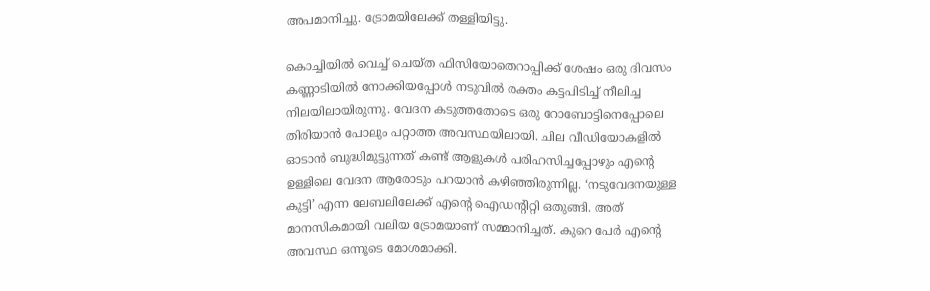അപമാനിച്ചു. ട്രോമയിലേക്ക് തള്ളിയിട്ടു.

കൊച്ചിയില്‍ വെച്ച്‌ ചെയ്ത ഫിസിയോതെറാപ്പിക്ക് ശേഷം ഒരു ദിവസം കണ്ണാടിയില്‍ നോക്കിയപ്പോള്‍ നടുവില്‍ രക്തം കട്ടപിടിച്ച്‌ നീലിച്ച നിലയിലായിരുന്നു. വേദന കടുത്തതോടെ ഒരു റോബോട്ടിനെപ്പോലെ തിരിയാൻ പോലും പറ്റാത്ത അവസ്ഥയിലായി. ചില വീഡിയോകളില്‍ ഓടാൻ ബുദ്ധിമുട്ടുന്നത് കണ്ട് ആളുകള്‍ പരിഹസിച്ചപ്പോഴും എന്റെ ഉള്ളിലെ വേദന ആരോടും പറയാൻ കഴിഞ്ഞിരുന്നില്ല. ‘നടുവേദനയുള്ള കുട്ടി’ എന്ന ലേബലിലേക്ക് എന്റെ ഐഡന്റിറ്റി ഒതുങ്ങി. അത് മാനസികമായി വലിയ ട്രോമയാണ് സമ്മാനിച്ചത്. കുറെ പേർ എന്റെ അവസ്ഥ ഒന്നൂടെ മോശമാക്കി.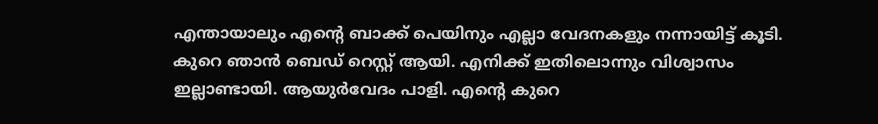എന്തായാലും എന്റെ ബാക്ക് പെയിനും എല്ലാ വേദനകളും നന്നായിട്ട് കൂടി. കുറെ ഞാൻ ബെഡ് റെസ്റ്റ് ആയി. എനിക്ക് ഇതിലൊന്നും വിശ്വാസം ഇല്ലാണ്ടായി. ആയുർവേദം പാളി. എന്റെ കുറെ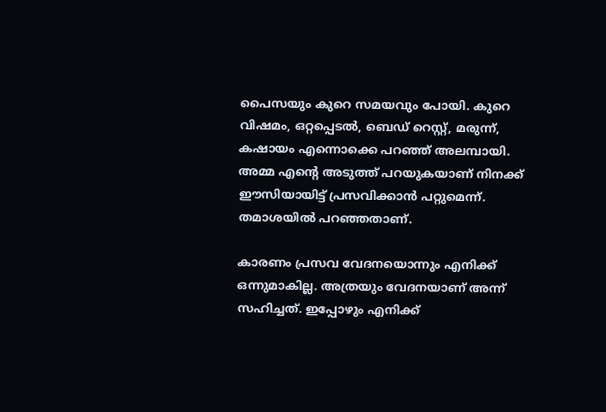പൈസയും കുറെ സമയവും പോയി. കുറെ വിഷമം, ഒറ്റപ്പെടല്‍, ബെഡ് റെസ്റ്റ്, മരുന്ന്, കഷായം എന്നൊക്കെ പറഞ്ഞ് അലമ്പായി. അമ്മ എന്റെ അടുത്ത് പറയുകയാണ് നിനക്ക് ഈസിയായിട്ട് പ്രസവിക്കാൻ പറ്റുമെന്ന്. തമാശയില്‍ പറഞ്ഞതാണ്.

കാരണം പ്രസവ വേദനയൊന്നും എനിക്ക് ഒന്നുമാകില്ല. അത്രയും വേദനയാണ് അന്ന് സഹിച്ചത്. ഇപ്പോഴും എനിക്ക്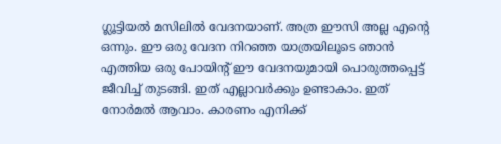ഗ്ലൂട്ടിയല്‍ മസിലില്‍ വേദനയാണ്. അത്ര ഈസി അല്ല എന്റെ ഒന്നും. ഈ ഒരു വേദന നിറഞ്ഞ യാത്രയിലൂടെ ഞാൻ എത്തിയ ഒരു പോയിന്റ് ഈ വേദനയുമായി പൊരുത്തപ്പെട്ട് ജീവിച്ച്‌ തുടങ്ങി. ഇത് എല്ലാവർക്കും ഉണ്ടാകാം. ഇത് നോർമല്‍ ആവാം. കാരണം എനിക്ക്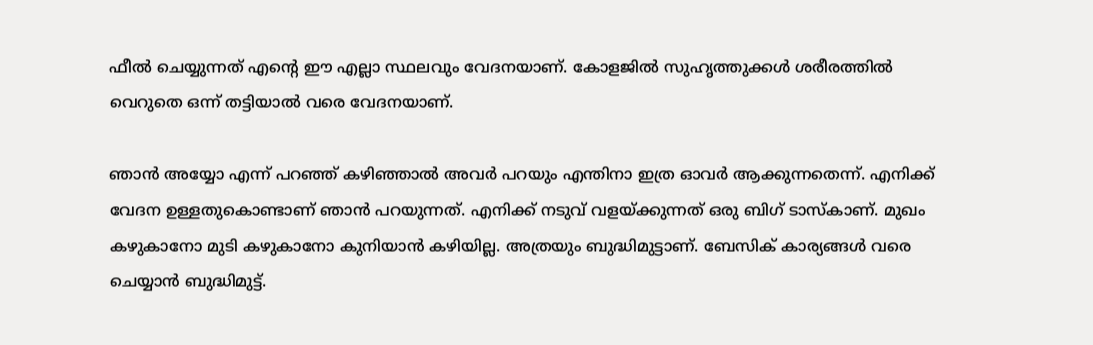ഫീല്‍ ചെയ്യുന്നത് എന്റെ ഈ എല്ലാ സ്ഥലവും വേദനയാണ്. കോളജില്‍ സുഹൃത്തുക്കള്‍ ശരീരത്തില്‍ വെറുതെ ഒന്ന് തട്ടിയാല്‍ വരെ വേദനയാണ്.

ഞാൻ അയ്യോ എന്ന് പറഞ്ഞ് കഴിഞ്ഞാല്‍ അവർ പറയും എന്തിനാ ഇത്ര ഓവർ ആക്കുന്നതെന്ന്. എനിക്ക് വേദന ഉള്ളതുകൊണ്ടാണ് ഞാൻ പറയുന്നത്. എനിക്ക് നടുവ് വളയ്ക്കുന്നത് ഒരു ബിഗ് ടാസ്കാണ്. മുഖം കഴുകാനോ മുടി കഴുകാനോ കുനിയാൻ കഴിയില്ല. അത്രയും ബുദ്ധിമുട്ടാണ്. ബേസിക് കാര്യങ്ങള്‍ വരെ ചെയ്യാൻ ബുദ്ധിമുട്ട്.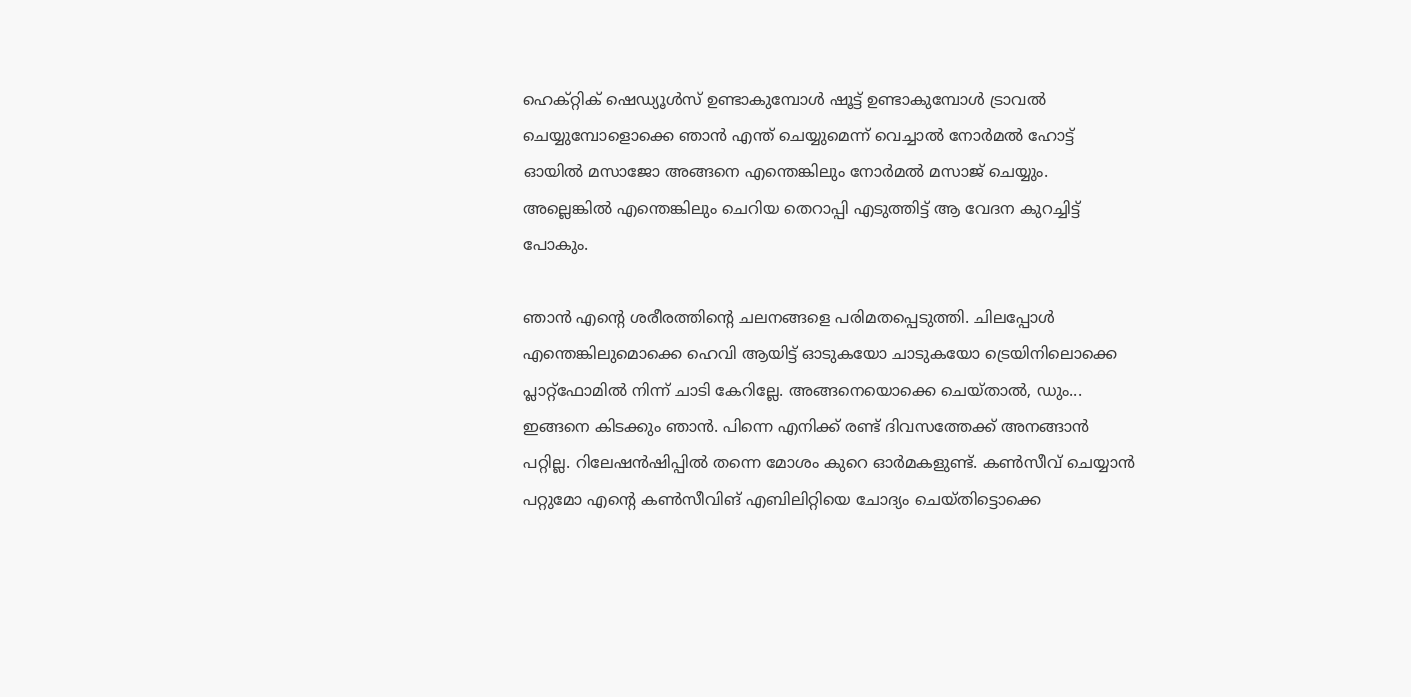ഹെക്റ്റിക് ഷെഡ്യൂള്‍സ് ഉണ്ടാകുമ്പോള്‍ ഷൂട്ട് ഉണ്ടാകുമ്പോള്‍ ട്രാവല്‍ ചെയ്യുമ്പോളൊക്കെ ഞാൻ എന്ത് ചെയ്യുമെന്ന് വെച്ചാല്‍ നോർമല്‍ ഹോട്ട് ഓയില്‍ മസാജോ അങ്ങനെ എന്തെങ്കിലും നോർമല്‍ മസാജ് ചെയ്യും. അല്ലെങ്കില്‍ എന്തെങ്കിലും ചെറിയ തെറാപ്പി എടുത്തിട്ട് ആ വേദന കുറച്ചിട്ട് പോകും.

ഞാൻ എന്റെ ശരീരത്തിന്റെ ചലനങ്ങളെ പരിമതപ്പെടുത്തി. ചിലപ്പോള്‍ എന്തെങ്കിലുമൊക്കെ ഹെവി ആയിട്ട് ഓടുകയോ ചാടുകയോ ട്രെയിനിലൊക്കെ പ്ലാറ്റ്ഫോമില്‍ നിന്ന് ചാടി കേറില്ലേ. അങ്ങനെയൊക്കെ ചെയ്താല്‍, ഡും... ഇങ്ങനെ കിടക്കും ഞാൻ. പിന്നെ എനിക്ക് രണ്ട് ദിവസത്തേക്ക് അനങ്ങാൻ പറ്റില്ല. റിലേഷൻഷിപ്പില്‍ തന്നെ മോശം കുറെ ഓർമകളുണ്ട്. കണ്‍സീവ് ചെയ്യാൻ പറ്റുമോ എന്റെ കണ്‍സീവിങ് എബിലിറ്റിയെ ചോദ്യം ചെയ്തിട്ടൊക്കെ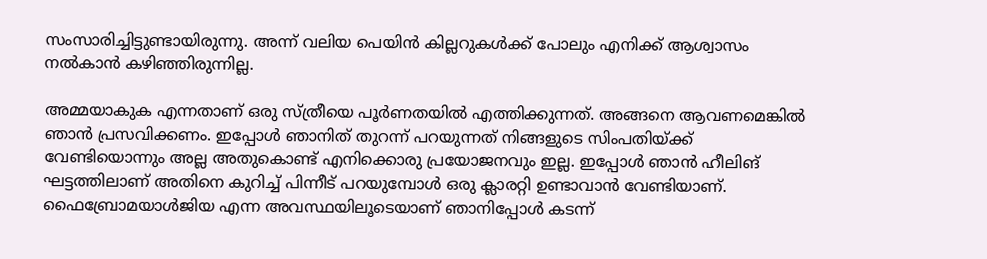സംസാരിച്ചിട്ടുണ്ടായിരുന്നു. അന്ന് വലിയ പെയിൻ കില്ലറുകള്‍ക്ക് പോലും എനിക്ക് ആശ്വാസം നല്‍കാൻ കഴിഞ്ഞിരുന്നില്ല.

അമ്മയാകുക എന്നതാണ് ഒരു സ്ത്രീയെ പൂര്‍ണതയില്‍ എത്തിക്കുന്നത്. അങ്ങനെ ആവണമെങ്കില്‍ ഞാൻ പ്രസവിക്കണം. ഇപ്പോള്‍ ഞാനിത് തുറന്ന് പറയുന്നത് നിങ്ങളുടെ സിംപതിയ്ക്ക് വേണ്ടിയൊന്നും അല്ല അതുകൊണ്ട് എനിക്കൊരു പ്രയോജനവും ഇല്ല. ഇപ്പോള്‍ ഞാന്‍ ഹീലിങ് ഘട്ടത്തിലാണ് അതിനെ കുറിച്ച്‌ പിന്നീട് പറയുമ്പോള്‍ ഒരു ക്ലാരറ്റി ഉണ്ടാവാന്‍ വേണ്ടിയാണ്. ഫൈബ്രോമയാള്‍ജിയ എന്ന അവസ്ഥയിലൂടെയാണ് ഞാനിപ്പോള്‍ കടന്ന്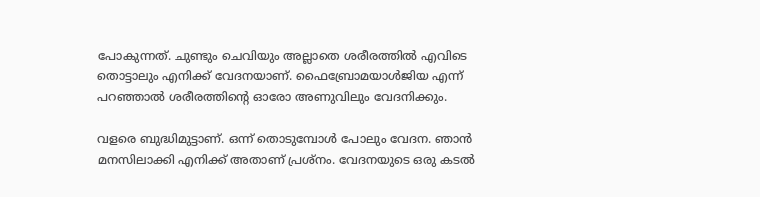പോകുന്നത്. ചുണ്ടും ചെവിയും അല്ലാതെ ശരീരത്തില്‍ എവിടെ തൊട്ടാലും എനിക്ക് വേദനയാണ്. ഫൈബ്രോമയാള്‍ജിയ എന്ന് പറഞ്ഞാല്‍ ശരീരത്തിന്റെ ഓരോ അണുവിലും വേദനിക്കും.

വളരെ ബുദ്ധിമുട്ടാണ്. ഒന്ന് തൊടുമ്പോള്‍ പോലും വേദന. ഞാൻ മനസിലാക്കി എനിക്ക് അതാണ് പ്രശ്നം. വേദനയുടെ ഒരു കടല്‍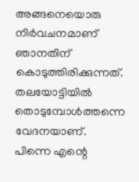അങ്ങനെയൊരു നിർവചനമാണ് ഞാനതിന് കൊടുത്തിരിക്കുന്നത്. തലയോട്ടിയില്‍ തൊടുമ്പോള്‍ത്തന്നെ വേദനയാണ്. പിന്നെ എന്റെ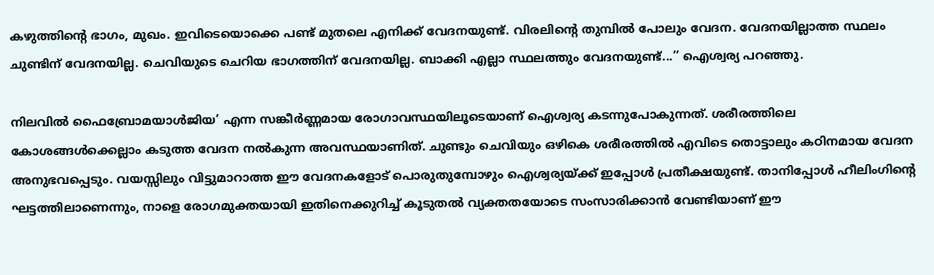കഴുത്തിന്റെ ഭാഗം, മുഖം. ഇവിടെയൊക്കെ പണ്ട് മുതലെ എനിക്ക് വേദനയുണ്ട്. വിരലിന്റെ തുമ്പില്‍ പോലും വേദന. വേദനയില്ലാത്ത സ്ഥലം ചുണ്ടിന് വേദനയില്ല. ചെവിയുടെ ചെറിയ ഭാഗത്തിന് വേദനയില്ല. ബാക്കി എല്ലാ സ്ഥലത്തും വേദനയുണ്ട്...’’ ഐശ്വര്യ പറഞ്ഞു.

നിലവില്‍ ഫൈബ്രോമയാള്‍ജിയ’ എന്ന സങ്കീർണ്ണമായ രോഗാവസ്ഥയിലൂടെയാണ് ഐശ്വര്യ കടന്നുപോകുന്നത്. ശരീരത്തിലെ കോശങ്ങള്‍ക്കെല്ലാം കടുത്ത വേദന നല്‍കുന്ന അവസ്ഥയാണിത്. ചുണ്ടും ചെവിയും ഒഴികെ ശരീരത്തില്‍ എവിടെ തൊട്ടാലും കഠിനമായ വേദന അനുഭവപ്പെടും. വയസ്സിലും വിട്ടുമാറാത്ത ഈ വേദനകളോട് പൊരുതുമ്പോഴും ഐശ്വര്യയ്ക്ക് ഇപ്പോള്‍ പ്രതീക്ഷയുണ്ട്. താനിപ്പോള്‍ ഹീലിംഗിന്റെ ഘട്ടത്തിലാണെന്നും, നാളെ രോഗമുക്തയായി ഇതിനെക്കുറിച്ച്‌ കൂടുതല്‍ വ്യക്തതയോടെ സംസാരിക്കാൻ വേണ്ടിയാണ് ഈ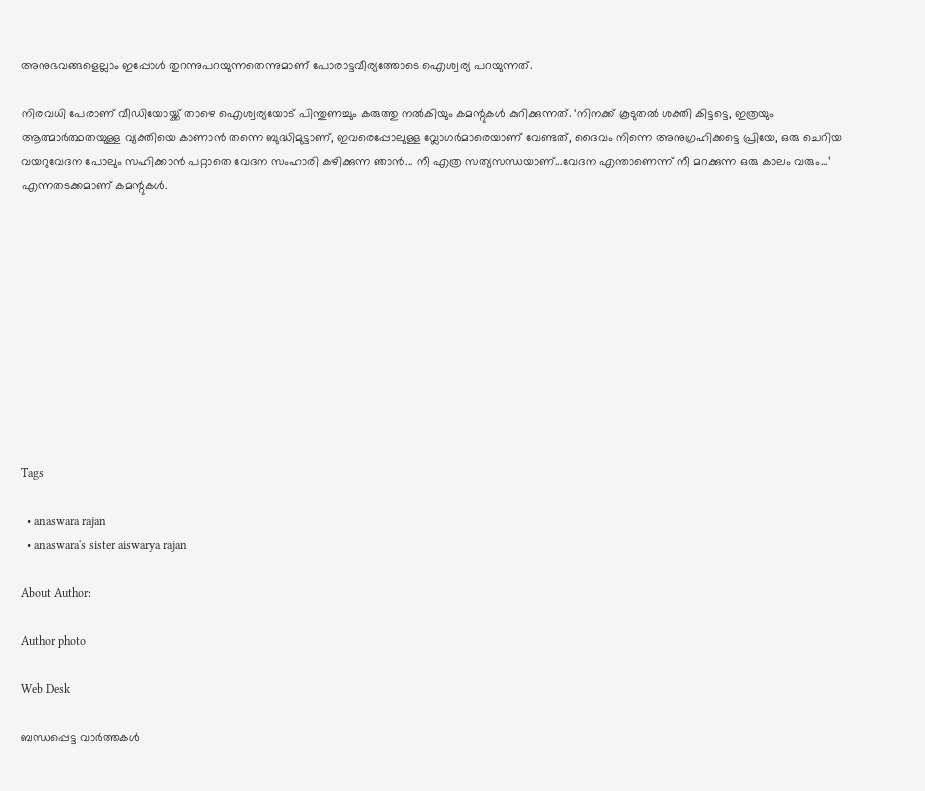അനുഭവങ്ങളെല്ലാം ഇപ്പോള്‍ തുറന്നുപറയുന്നതെന്നുമാണ് പോരാട്ടവീര്യത്തോടെ ഐശ്വര്യ പറയുന്നത്.

നിരവധി പേരാണ് വീഡിയോയ്ക്ക് താഴെ ഐശ്വര്യയോട് പിന്തുണച്ചും കരുത്തു നല്‍കിയും കമന്റുകള്‍ കുറിക്കുന്നത്. ‘നിനക്ക് കൂടുതൽ ശക്തി കിട്ടട്ടെ, ഇത്രയും ആത്മാർത്ഥതയുള്ള വ്യക്തിയെ കാണാന്‍ തന്നെ ബുദ്ധിമുട്ടാണ്, ഇവരെപ്പോലുള്ള വ്ലോഗർമാരെയാണ് വേണ്ടത്, ദൈവം നിന്നെ അനുഗ്രഹിക്കട്ടെ പ്രിയേ, ഒരു ചെറിയ വയറുവേദന പോലും സഹിക്കാന്‍ പറ്റാതെ വേദന സംഹാരി കഴിക്കുന്ന ഞാൻ... നീ എത്ര സത്യസന്ധയാണ്...വേദന എന്താണെന്ന് നീ മറക്കുന്ന ഒരു കാലം വരും...’ എന്നതടക്കമാണ് കമന്റുകള്‍.











Tags

  • anaswara rajan
  • anaswara's sister aiswarya rajan

About Author:

Author photo

Web Desk

ബന്ധപ്പെട്ട വാർത്തകൾ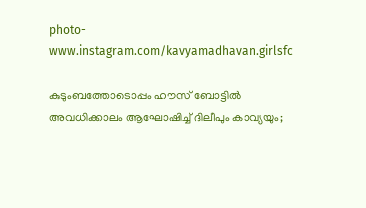photo-www.instagram.com/kavyamadhavan.girlsfc

കുടുംബത്തോടൊപ്പം ഹൗസ് ബോട്ടില്‍ അവധിക്കാലം ആഘോഷിച്ച് ദിലീപും കാവ്യയും;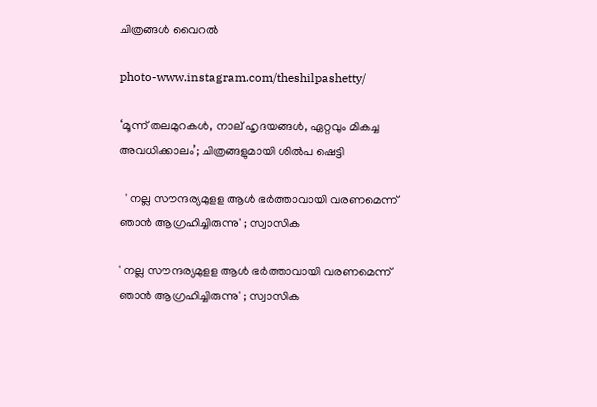ചിത്രങ്ങള്‍ വൈറല്‍

photo-www.instagram.com/theshilpashetty/

‘മൂന്ന് തലമുറകള്‍, നാല് ഹൃദയങ്ങള്‍, ഏറ്റവും മികച്ച അവധിക്കാലം’; ചിത്രങ്ങളുമായി ശില്‍പ ഷെട്ടി

  ' നല്ല സൗന്ദര്യമുളള ആള്‍ ഭര്‍ത്താവായി വരണമെന്ന് ഞാന്‍ ആഗ്രഹിച്ചിരുന്നു' ; സ്വാസിക

' നല്ല സൗന്ദര്യമുളള ആള്‍ ഭര്‍ത്താവായി വരണമെന്ന് ഞാന്‍ ആഗ്രഹിച്ചിരുന്നു' ; സ്വാസിക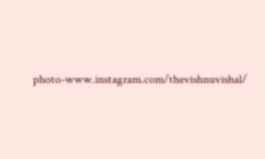photo-www.instagram.com/thevishnuvishal/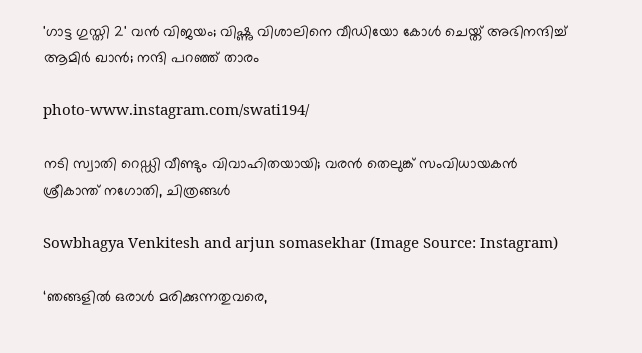'ഗാട്ട ഗുസ്തി 2' വൻ വിജയം; വിഷ്ണു വിശാലിനെ വീഡിയോ കോൾ ചെയ്ത് അഭിനന്ദിച്ച് ആമിർ ഖാൻ; നന്ദി പറഞ്ഞ് താരം

photo-www.instagram.com/swati194/

നടി സ്വാതി റെഡ്ഡി വീണ്ടും വിവാഹിതയായി; വരൻ തെലുങ്ക് സംവിധായകൻ ശ്രീകാന്ത് നഗോതി, ചിത്രങ്ങള്‍

Sowbhagya Venkitesh and arjun somasekhar (Image Source: Instagram)

‘ഞങ്ങളിൽ ഒരാൾ മരിക്കുന്നതുവരെ,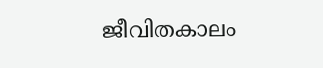ജീവിതകാലം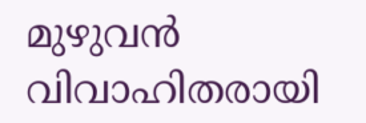മുഴുവൻ വിവാഹിതരായി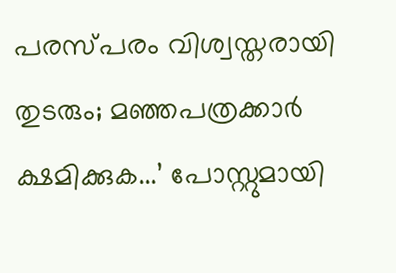പരസ്പരം വിശ്വസ്തരായി തുടരും; മഞ്ഞപത്രക്കാര്‍ ക്ഷമിക്കുക...’ പോസ്റ്റുമായി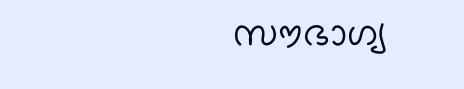സൗഭാഗ്യ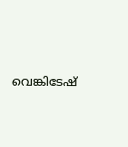വെങ്കിടേഷ്